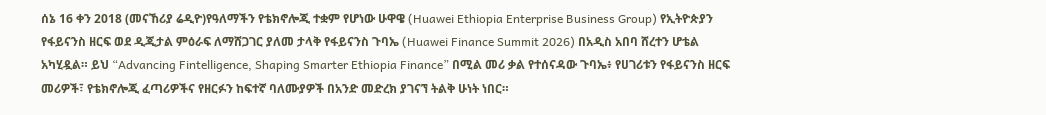ሰኔ 16 ቀን 2018 (መናኸሪያ ሬዲዮ)የዓለማችን የቴክኖሎጂ ተቋም የሆነው ሁዋዌ (Huawei Ethiopia Enterprise Business Group) የኢትዮጵያን የፋይናንስ ዘርፍ ወደ ዲጂታል ምዕራፍ ለማሸጋገር ያለመ ታላቅ የፋይናንስ ጉባኤ (Huawei Finance Summit 2026) በአዲስ አበባ ሸረተን ሆቴል አካሂዷል። ይህ “Advancing Fintelligence, Shaping Smarter Ethiopia Finance” በሚል መሪ ቃል የተሰናዳው ጉባኤ፥ የሀገሪቱን የፋይናንስ ዘርፍ መሪዎች፣ የቴክኖሎጂ ፈጣሪዎችና የዘርፉን ከፍተኛ ባለሙያዎች በአንድ መድረክ ያገናኘ ትልቅ ሁነት ነበር።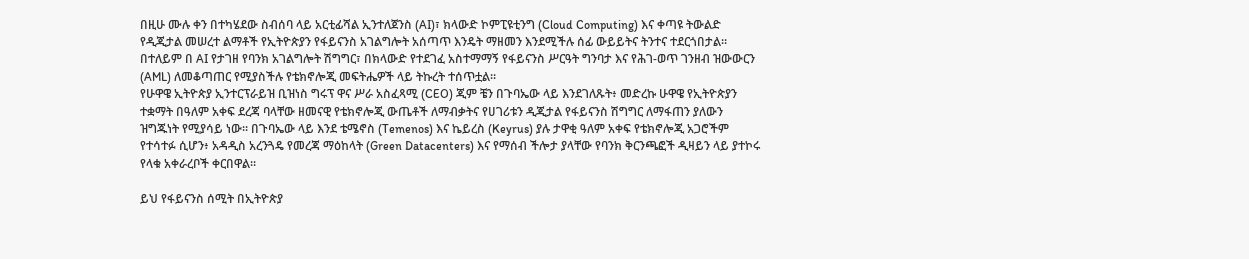በዚሁ ሙሉ ቀን በተካሄደው ስብሰባ ላይ አርቲፊሻል ኢንተለጀንስ (AI)፣ ክላውድ ኮምፒዩቲንግ (Cloud Computing) እና ቀጣዩ ትውልድ የዲጂታል መሠረተ ልማቶች የኢትዮጵያን የፋይናንስ አገልግሎት አሰጣጥ እንዴት ማዘመን እንደሚችሉ ሰፊ ውይይትና ትንተና ተደርጎበታል። በተለይም በ AI የታገዘ የባንክ አገልግሎት ሽግግር፣ በክላውድ የተደገፈ አስተማማኝ የፋይናንስ ሥርዓት ግንባታ እና የሕገ-ወጥ ገንዘብ ዝውውርን (AML) ለመቆጣጠር የሚያስችሉ የቴክኖሎጂ መፍትሔዎች ላይ ትኩረት ተሰጥቷል።
የሁዋዌ ኢትዮጵያ ኢንተርፕራይዝ ቢዝነስ ግሩፕ ዋና ሥራ አስፈጻሚ (CEO) ጂም ቼን በጉባኤው ላይ እንደገለጹት፥ መድረኩ ሁዋዌ የኢትዮጵያን ተቋማት በዓለም አቀፍ ደረጃ ባላቸው ዘመናዊ የቴክኖሎጂ ውጤቶች ለማብቃትና የሀገሪቱን ዲጂታል የፋይናንስ ሽግግር ለማፋጠን ያለውን ዝግጁነት የሚያሳይ ነው። በጉባኤው ላይ እንደ ቴሜኖስ (Temenos) እና ኬይረስ (Keyrus) ያሉ ታዋቂ ዓለም አቀፍ የቴክኖሎጂ አጋሮችም የተሳተፉ ሲሆን፥ አዳዲስ አረንጓዴ የመረጃ ማዕከላት (Green Datacenters) እና የማሰብ ችሎታ ያላቸው የባንክ ቅርንጫፎች ዲዛይን ላይ ያተኮሩ የላቁ አቀራረቦች ቀርበዋል።

ይህ የፋይናንስ ሰሚት በኢትዮጵያ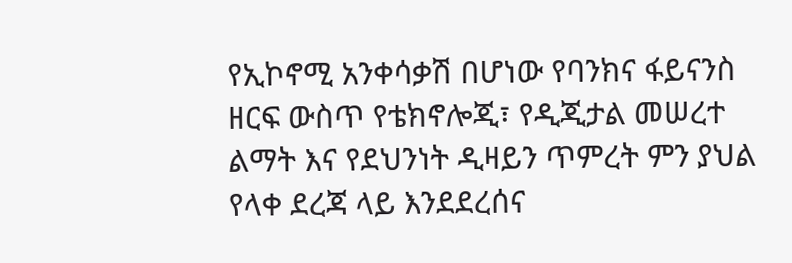የኢኮኖሚ አንቀሳቃሽ በሆነው የባንክና ፋይናንስ ዘርፍ ውስጥ የቴክኖሎጂ፣ የዲጂታል መሠረተ ልማት እና የደህንነት ዲዛይን ጥምረት ምን ያህል የላቀ ደረጃ ላይ እንደደረሰና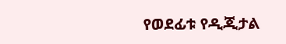የወደፊቱ የዲጂታል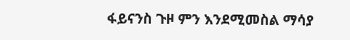ፋይናንስ ጉዞ ምን እንደሚመስል ማሳያ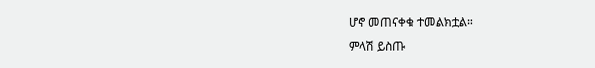ሆኖ መጠናቀቁ ተመልክቷል።
ምላሽ ይስጡ